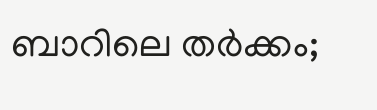ബാറിലെ തര്‍ക്കം;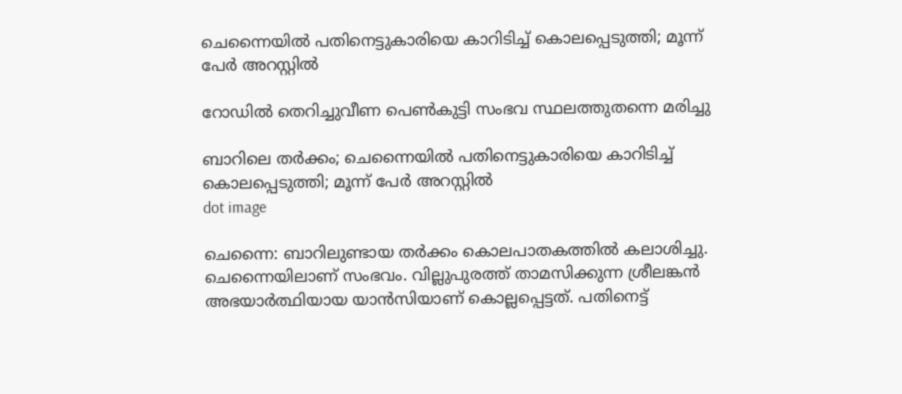ചെന്നൈയില്‍ പതിനെട്ടുകാരിയെ കാറിടിച്ച് കൊലപ്പെടുത്തി; മൂന്ന് പേര്‍ അറസ്റ്റില്‍

റോഡില്‍ തെറിച്ചുവീണ പെൺകുട്ടി സംഭവ സ്ഥലത്തുതന്നെ മരിച്ചു

ബാറിലെ തര്‍ക്കം; ചെന്നൈയില്‍ പതിനെട്ടുകാരിയെ കാറിടിച്ച് കൊലപ്പെടുത്തി; മൂന്ന് പേര്‍ അറസ്റ്റില്‍
dot image

ചെന്നൈ: ബാറിലുണ്ടായ തര്‍ക്കം കൊലപാതകത്തില്‍ കലാശിച്ചു. ചെന്നൈയിലാണ് സംഭവം. വില്ലുപുരത്ത് താമസിക്കുന്ന ശ്രീലങ്കന്‍ അഭയാര്‍ത്ഥിയായ യാന്‍സിയാണ് കൊല്ലപ്പെട്ടത്. പതിനെട്ട്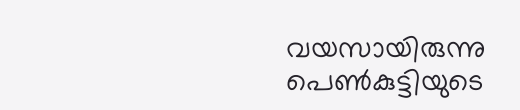വയസായിരുന്നു പെൺകുട്ടിയുടെ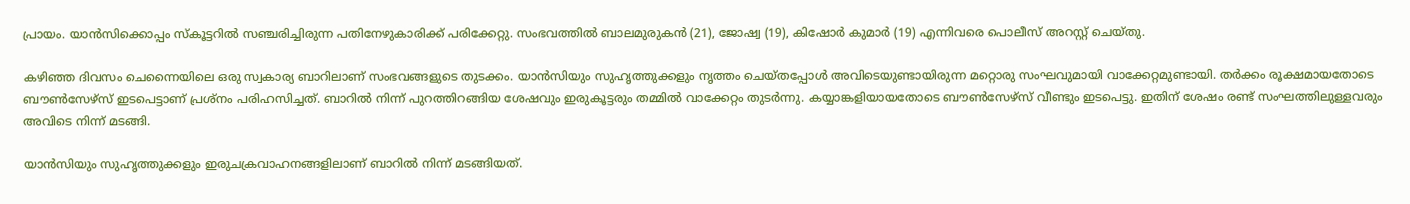പ്രായം. യാന്‍സിക്കൊപ്പം സ്‌കൂട്ടറിൽ സഞ്ചരിച്ചിരുന്ന പതിനേഴുകാരിക്ക് പരിക്കേറ്റു. സംഭവത്തില്‍ ബാലമുരുകന്‍ (21), ജോഷ്വ (19), കിഷോര്‍ കുമാര്‍ (19) എന്നിവരെ പൊലീസ് അറസ്റ്റ് ചെയ്തു.

കഴിഞ്ഞ ദിവസം ചെന്നൈയിലെ ഒരു സ്വകാര്യ ബാറിലാണ് സംഭവങ്ങളുടെ തുടക്കം. യാന്‍സിയും സുഹൃത്തുക്കളും നൃത്തം ചെയ്തപ്പോള്‍ അവിടെയുണ്ടായിരുന്ന മറ്റൊരു സംഘവുമായി വാക്കേറ്റമുണ്ടായി. തര്‍ക്കം രൂക്ഷമായതോടെ ബൗണ്‍സേഴ്‌സ് ഇടപെട്ടാണ് പ്രശ്‌നം പരിഹസിച്ചത്. ബാറില്‍ നിന്ന് പുറത്തിറങ്ങിയ ശേഷവും ഇരുകൂട്ടരും തമ്മില്‍ വാക്കേറ്റം തുടര്‍ന്നു. കയ്യാങ്കളിയായതോടെ ബൗണ്‍സേഴ്‌സ് വീണ്ടും ഇടപെട്ടു. ഇതിന് ശേഷം രണ്ട് സംഘത്തിലുള്ളവരും അവിടെ നിന്ന് മടങ്ങി.

യാന്‍സിയും സുഹൃത്തുക്കളും ഇരുചക്രവാഹനങ്ങളിലാണ് ബാറില്‍ നിന്ന് മടങ്ങിയത്.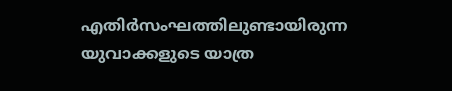എതിര്‍സംഘത്തിലുണ്ടായിരുന്ന യുവാക്കളുടെ യാത്ര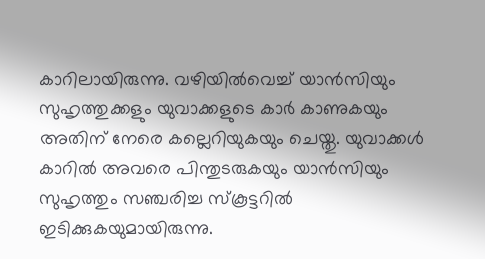കാറിലായിരുന്നു. വഴിയില്‍വെച്ച് യാന്‍സിയും സുഹൃത്തുക്കളും യുവാക്കളുടെ കാര്‍ കാണുകയും അതിന് നേരെ കല്ലെറിയുകയും ചെയ്തു. യുവാക്കള്‍ കാറില്‍ അവരെ പിന്തുടരുകയും യാന്‍സിയും സുഹൃത്തും സഞ്ചരിച്ച സ്‌കൂട്ടറില്‍ ഇടിക്കുകയുമായിരുന്നു.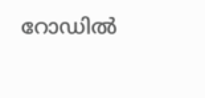റോഡില്‍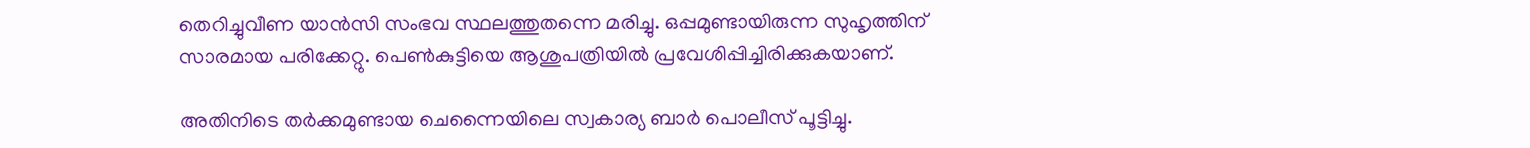തെറിച്ചുവീണ യാന്‍സി സംഭവ സ്ഥലത്തുതന്നെ മരിച്ചു. ഒപ്പമുണ്ടായിരുന്ന സുഹൃത്തിന് സാരമായ പരിക്കേറ്റു. പെണ്‍കുട്ടിയെ ആശുപത്രിയില്‍ പ്രവേശിപ്പിച്ചിരിക്കുകയാണ്.

അതിനിടെ തര്‍ക്കമുണ്ടായ ചെന്നൈയിലെ സ്വകാര്യ ബാര്‍ പൊലീസ് പൂട്ടിച്ചു.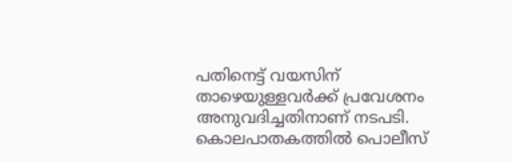പതിനെട്ട് വയസിന് താഴെയുള്ളവര്‍ക്ക് പ്രവേശനം അനുവദിച്ചതിനാണ് നടപടി. കൊലപാതകത്തില്‍ പൊലീസ്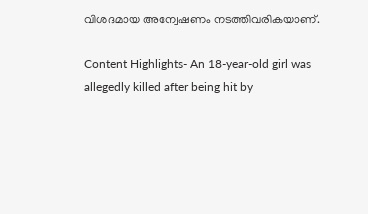വിശദമായ അന്വേഷണം നടത്തിവരികയാണ്.

Content Highlights- An 18-year-old girl was allegedly killed after being hit by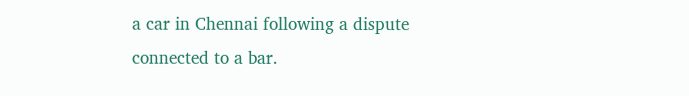a car in Chennai following a dispute connected to a bar.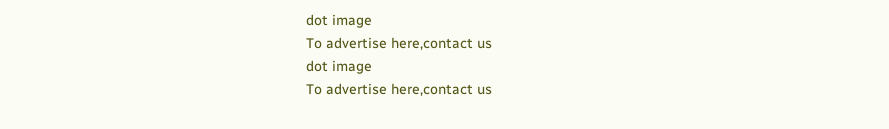dot image
To advertise here,contact us
dot image
To advertise here,contact us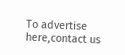To advertise here,contact us